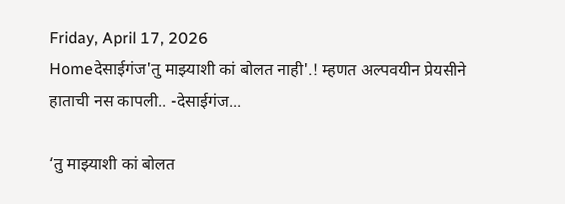Friday, April 17, 2026
Homeदेसाईगंज'तु माझ्याशी कां बोलत नाही'.! म्हणत अल्पवयीन प्रेयसीने हाताची नस कापली.. -देसाईगंज...

‘तु माझ्याशी कां बोलत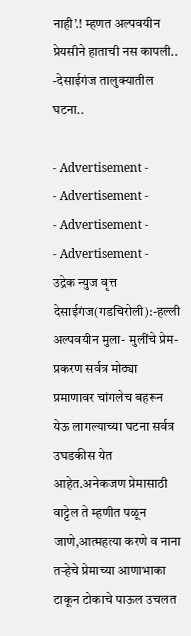नाही’.! म्हणत अल्पवयीन प्रेयसीने हाताची नस कापली.. -देसाईगंज तालुक्यातील घटना..

- Advertisement -
- Advertisement -
- Advertisement -
- Advertisement -
उद्रेक न्युज वृत्त
देसाईगंज(गडचिरोली):-हल्ली अल्पवयीन मुला- मुलींचे प्रेम-प्रकरण सर्वत्र मोठ्या प्रमाणावर चांगलेच बहरून येऊ लागल्याच्या घटना सर्वत्र उघडकीस येत आहेत.अनेकजण प्रेमासाठी वाट्टेल ते म्हणीत पळून जाणे,आत्महत्या करणे व नाना तऱ्हेचे प्रेमाच्या आणाभाका टाकून टोकाचे पाऊल उचलत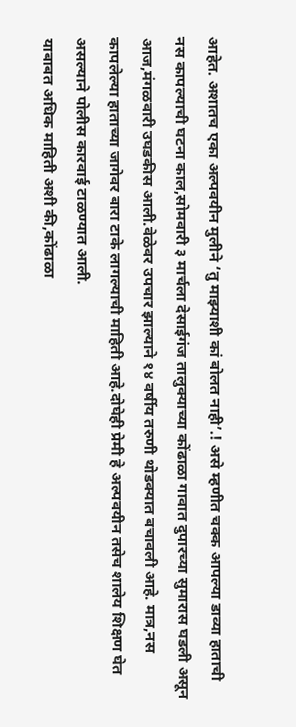आहेत. अशातच एका अल्पवयीन मुलीने ‘तु माझ्याशी कां बोलत नाही’.! असे म्हणीत चक्क आपल्या डाव्या हाताची नस कापल्याची घटना काल,सोमवारी ३ मार्चला देसाईगंज तालुक्याच्या कोंढाळा गावात दुपारच्या सुमारास घडली असून आज,मंगळवारी उघडकीस आली.वेळेवर उपचार झाल्याने १४ वर्षीय तरुणी थोडक्यात बचावली आहे. मात्र,नस कापलेल्या हाताच्या जागेवर बारा टाके लागल्याची माहिती आहे.दोघेही प्रेमी हे अल्पवयीन तसेच शालेय शिक्षण घेत असल्याने पोलीस कारवाई टाळण्यात आली.
याबाबत अधिक माहिती अशी की,कोंढाळा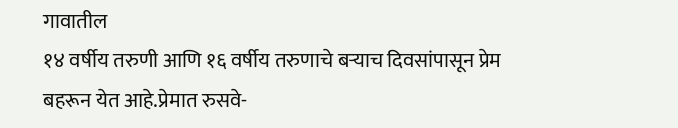गावातील
१४ वर्षीय तरुणी आणि १६ वर्षीय तरुणाचे बऱ्याच दिवसांपासून प्रेम बहरून येत आहे.प्रेमात रुसवे-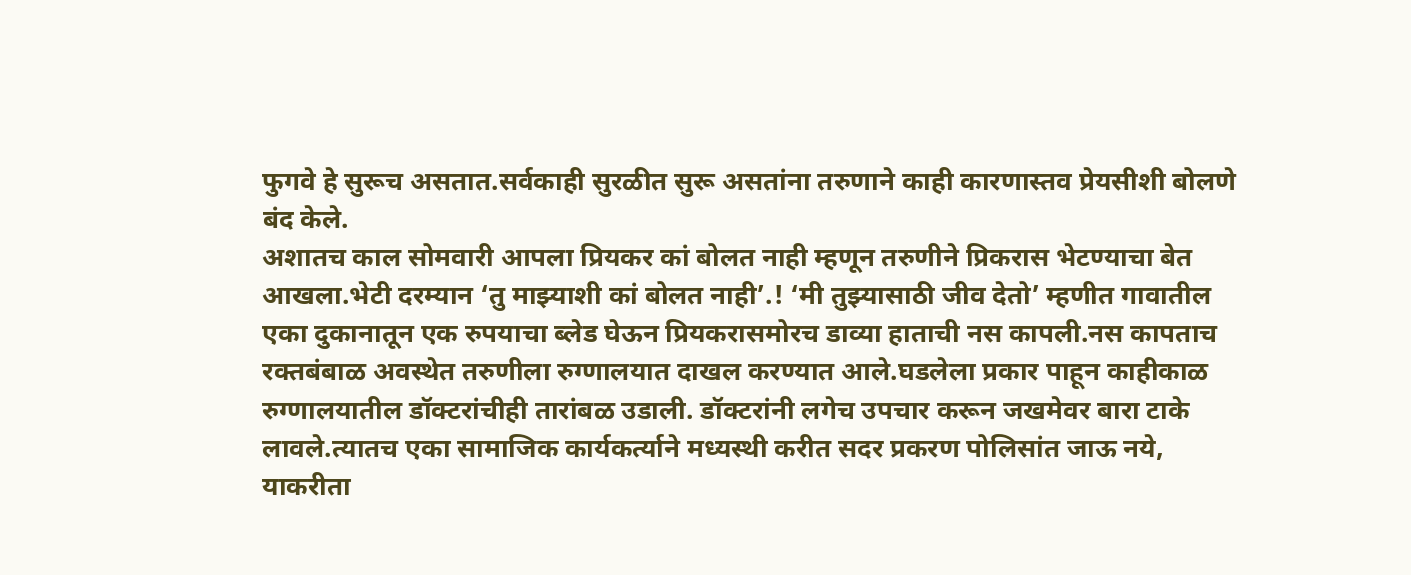फुगवे हे सुरूच असतात.सर्वकाही सुरळीत सुरू असतांना तरुणाने काही कारणास्तव प्रेयसीशी बोलणे बंद केले.
अशातच काल सोमवारी आपला प्रियकर कां बोलत नाही म्हणून तरुणीने प्रिकरास भेटण्याचा बेत आखला.भेटी दरम्यान ‘तु माझ्याशी कां बोलत नाही’.! ‘मी तुझ्यासाठी जीव देतो’ म्हणीत गावातील एका दुकानातून एक रुपयाचा ब्लेड घेऊन प्रियकरासमोरच डाव्या हाताची नस कापली.नस कापताच रक्तबंबाळ अवस्थेत तरुणीला रुग्णालयात दाखल करण्यात आले.घडलेला प्रकार पाहून काहीकाळ रुग्णालयातील डॉक्टरांचीही तारांबळ उडाली. डॉक्टरांनी लगेच उपचार करून जखमेवर बारा टाके लावले.त्यातच एका सामाजिक कार्यकर्त्याने मध्यस्थी करीत सदर प्रकरण पोलिसांत जाऊ नये, याकरीता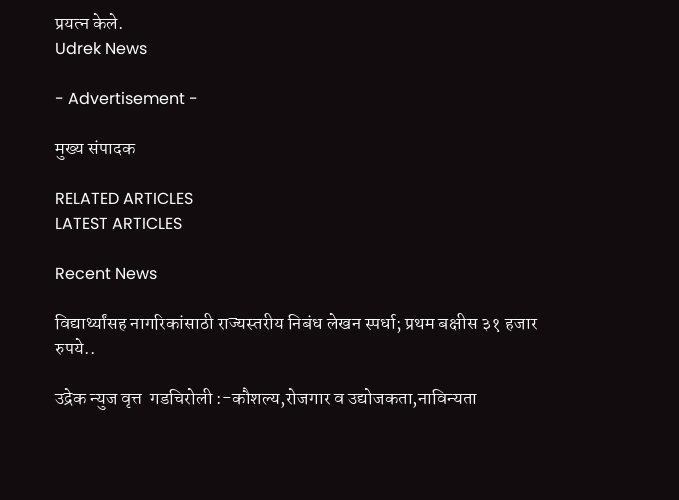प्रयत्न केले.
Udrek News

- Advertisement -

मुख्य संपादक

RELATED ARTICLES
LATEST ARTICLES

Recent News

विद्यार्थ्यांसह नागरिकांसाठी राज्यस्तरीय निबंध लेखन स्पर्धा; प्रथम बक्षीस ३१ हजार रुपये..

उद्रेक न्युज वृत्त  गडचिरोली :-कौशल्य,रोजगार व उद्योजकता,नाविन्यता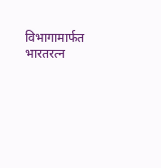विभागामार्फत भारतरत्न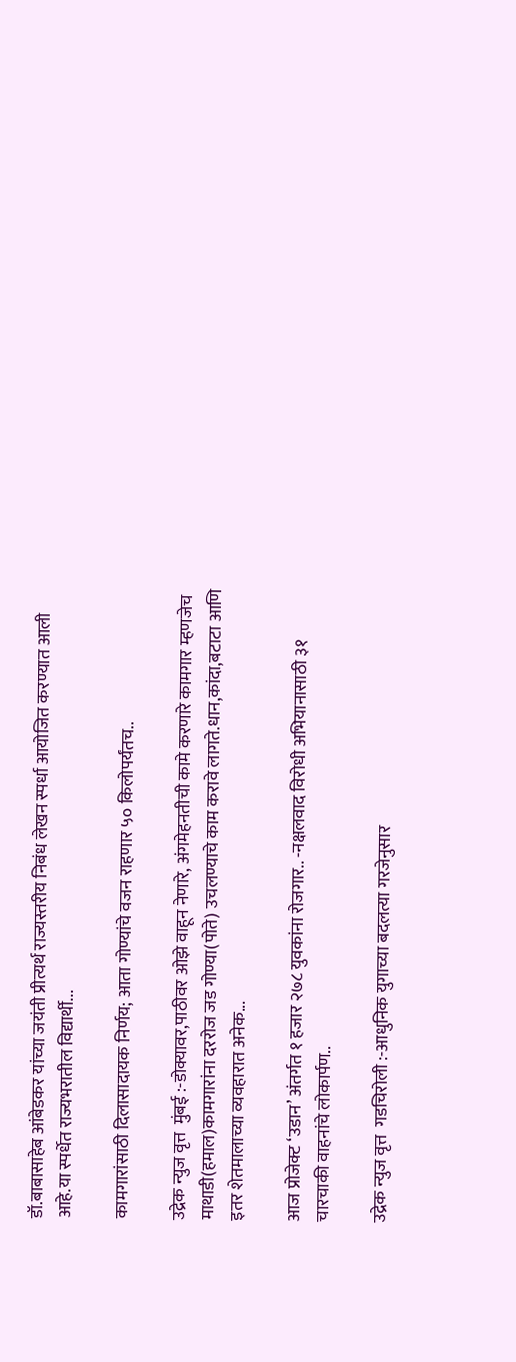डॉ.बाबासाहेब आंबेडकर यांच्या जयंती प्रीत्यर्थ राज्यस्तरीय निबंध लेखन स्पर्धा आयोजित करण्यात आली आहे.या स्पर्धेत राज्यभरातील विद्यार्थी...

कामगारांसाठी दिलासादायक निर्णय; आता गोण्यांचे वजन राहणार ५० किलोपर्यंतच..

उद्रेक न्युज वृत्त  मुंबई :-डोक्यावर,पाठीवर ओझे वाहून नेणारे, अंगमेहनतीची कामे करणारे कामगार म्हणजेच माथाडी(हमाल)कामगारांना दररोज जड गोण्या(पोते) उचलण्याचे काम करावे लागते.धान,कांदा,बटाटा आणि इतर शेतमालाच्या व्यवहारात अनेक...

आज प्रोजेक्ट ‘उडान’ अंतर्गत १ हजार २७८ युवकांना रोजगार.. -नक्षलवाद विरोधी अभियानासाठी ३१ चारचाकी वाहनांचे लोकार्पण..

उद्रेक न्युज वृत्त  गडचिरोली :-आधुनिक युगाच्या बदलत्या गरजेनुसार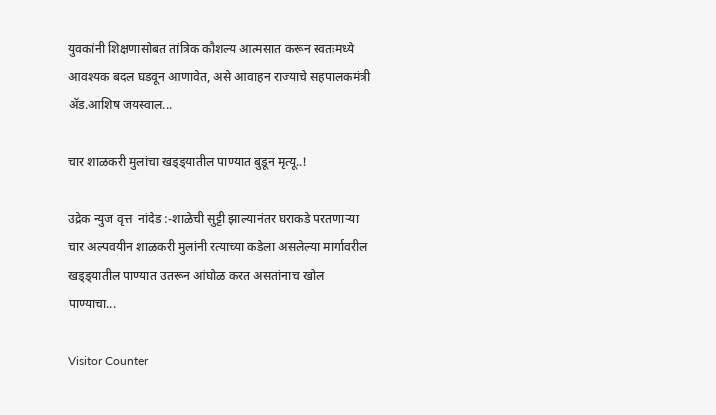युवकांनी शिक्षणासोबत तांत्रिक कौशल्य आत्मसात करून स्वतःमध्ये आवश्यक बदल घडवून आणावेत, असे आवाहन राज्याचे सहपालकमंत्री ॲड.आशिष जयस्वाल...

चार शाळकरी मुलांचा खड्ड्यातील पाण्यात बुडून मृत्यू..!

उद्रेक न्युज वृत्त  नांदेड :-शाळेची सुट्टी झाल्यानंतर घराकडे परतणाऱ्या चार अल्पवयीन शाळकरी मुलांनी रत्याच्या कडेला असलेल्या मार्गावरील खड्ड्यातील पाण्यात उतरून आंघोळ करत असतांनाच खोल पाण्याचा...

Visitor Counter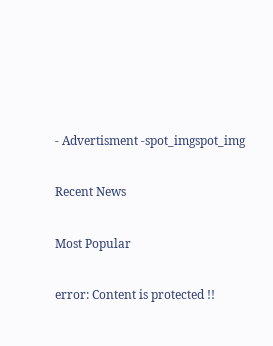- Advertisment -spot_imgspot_img

Recent News

Most Popular

error: Content is protected !!